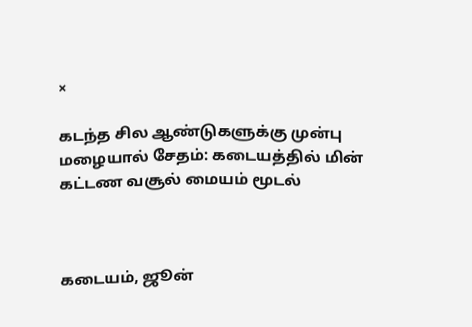×

கடந்த சில ஆண்டுகளுக்கு முன்பு மழையால் சேதம்: கடையத்தில் மின் கட்டண வசூல் மையம் மூடல்



கடையம், ஜூன்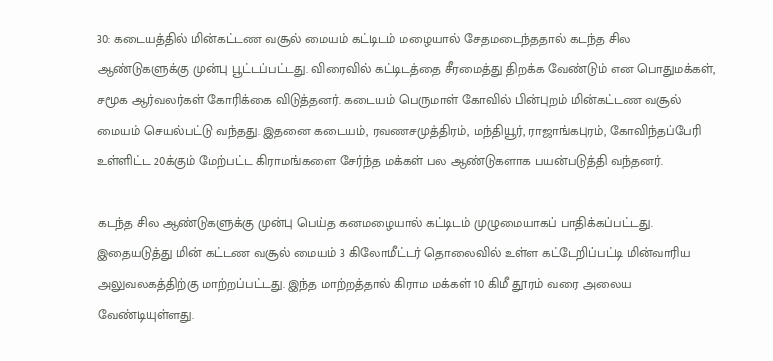30: கடையத்தில் மின்கட்டண வசூல் மையம் கட்டிடம் மழையால் சேதமடைந்ததால் கடந்த சில ஆண்டுகளுக்கு முன்பு பூட்டப்பட்டது. விரைவில் கட்டிடத்தை சீரமைத்து திறக்க வேண்டும் என பொதுமக்கள், சமூக ஆர்வலர்கள் கோரிக்கை விடுத்தனர். கடையம் பெருமாள் கோவில் பின்புறம் மின்கட்டண வசூல் மையம் செயல்பட்டு வந்தது. இதனை கடையம், ரவணசமுத்திரம், மந்தியூர், ராஜாங்கபுரம், கோவிந்தப்பேரி உள்ளிட்ட 20க்கும் மேற்பட்ட கிராமங்களை சேர்ந்த மக்கள் பல ஆண்டுகளாக பயன்படுத்தி வந்தனர்.

கடந்த சில ஆண்டுகளுக்கு முன்பு பெய்த கனமழையால் கட்டிடம் முழுமையாகப் பாதிக்கப்பட்டது. இதையடுத்து மின் கட்டண வசூல் மையம் 3 கிலோமீட்டர் தொலைவில் உள்ள கட்டேறிப்பட்டி மின்வாரிய அலுவலகத்திற்கு மாற்றப்பட்டது. இந்த மாற்றத்தால் கிராம மக்கள் 10 கிமீ தூரம் வரை அலைய வேண்டியுள்ளது.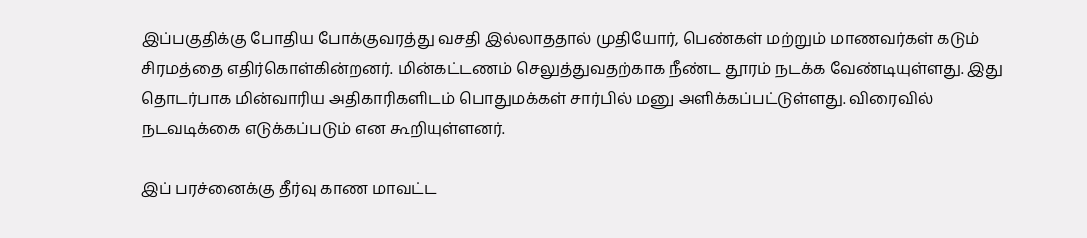இப்பகுதிக்கு போதிய போக்குவரத்து வசதி இல்லாததால் முதியோர், பெண்கள் மற்றும் மாணவர்கள் கடும் சிரமத்தை எதிர்கொள்கின்றனர். மின்கட்டணம் செலுத்துவதற்காக நீண்ட தூரம் நடக்க வேண்டியுள்ளது. இது தொடர்பாக மின்வாரிய அதிகாரிகளிடம் பொதுமக்கள் சார்பில் மனு அளிக்கப்பட்டுள்ளது. விரைவில் நடவடிக்கை எடுக்கப்படும் என கூறியுள்ளனர்.

இப் பரச்னைக்கு தீர்வு காண மாவட்ட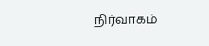நிர்வாகம்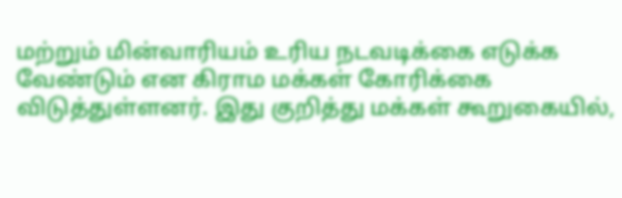மற்றும் மின்வாரியம் உரிய நடவடிக்கை எடுக்க வேண்டும் என கிராம மக்கள் கோரிக்கை விடுத்துள்ளனர். இது குறித்து மக்கள் கூறுகையில்,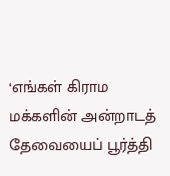‘எங்கள் கிராம மக்களின் அன்றாடத் தேவையைப் பூர்த்தி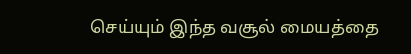செய்யும் இந்த வசூல் மையத்தை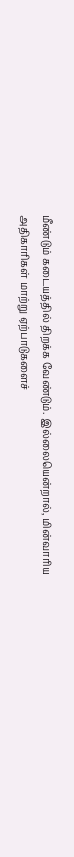மீண்டும் கடையத்தில் திறக்க வேண்டும். இல்லையென்றால், மின்வாரிய அதிகாரிகள் மாற்று ஏற்பாடுகளைச்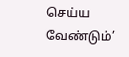செய்ய வேண்டும்’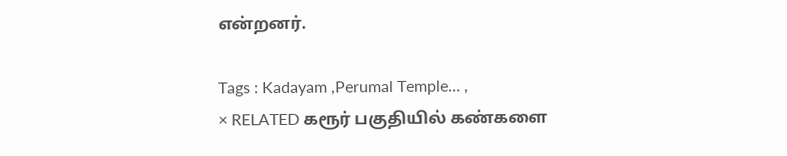என்றனர்.

Tags : Kadayam ,Perumal Temple… ,
× RELATED கரூர் பகுதியில் கண்களை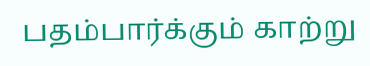பதம்பார்க்கும் காற்று